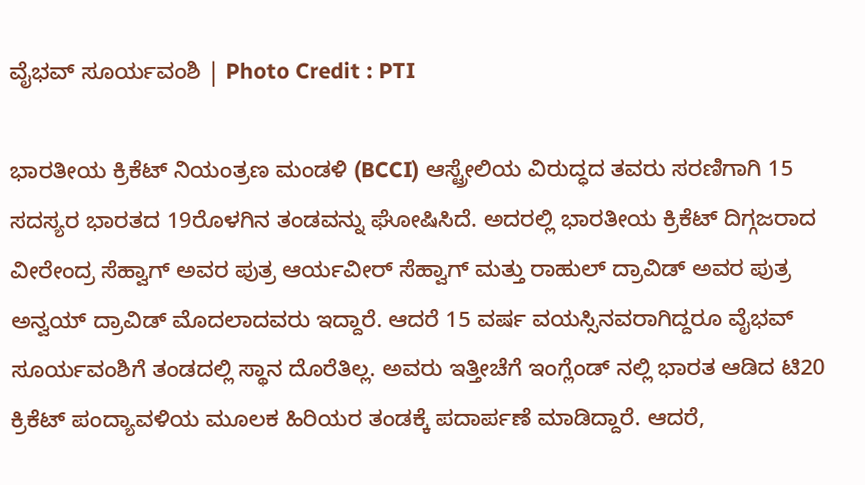ವೈಭವ್ ಸೂರ್ಯವಂಶಿ | Photo Credit : PTI

ಭಾರತೀಯ ಕ್ರಿಕೆಟ್ ನಿಯಂತ್ರಣ ಮಂಡಳಿ (BCCI) ಆಸ್ಟ್ರೇಲಿಯ ವಿರುದ್ಧದ ತವರು ಸರಣಿಗಾಗಿ 15 ಸದಸ್ಯರ ಭಾರತದ 19ರೊಳಗಿನ ತಂಡವನ್ನು ಘೋಷಿಸಿದೆ. ಅದರಲ್ಲಿ ಭಾರತೀಯ ಕ್ರಿಕೆಟ್ ದಿಗ್ಗಜರಾದ ವೀರೇಂದ್ರ ಸೆಹ್ವಾಗ್ ಅವರ ಪುತ್ರ ಆರ್ಯವೀರ್ ಸೆಹ್ವಾಗ್ ಮತ್ತು ರಾಹುಲ್ ದ್ರಾವಿಡ್ ಅವರ ಪುತ್ರ ಅನ್ವಯ್ ದ್ರಾವಿಡ್ ಮೊದಲಾದವರು ಇದ್ದಾರೆ. ಆದರೆ 15 ವರ್ಷ ವಯಸ್ಸಿನವರಾಗಿದ್ದರೂ ವೈಭವ್ ಸೂರ್ಯವಂಶಿಗೆ ತಂಡದಲ್ಲಿ ಸ್ಥಾನ ದೊರೆತಿಲ್ಲ. ಅವರು ಇತ್ತೀಚೆಗೆ ಇಂಗ್ಲೆಂಡ್ ನಲ್ಲಿ ಭಾರತ ಆಡಿದ ಟಿ20 ಕ್ರಿಕೆಟ್ ಪಂದ್ಯಾವಳಿಯ ಮೂಲಕ ಹಿರಿಯರ ತಂಡಕ್ಕೆ ಪದಾರ್ಪಣೆ ಮಾಡಿದ್ದಾರೆ. ಆದರೆ,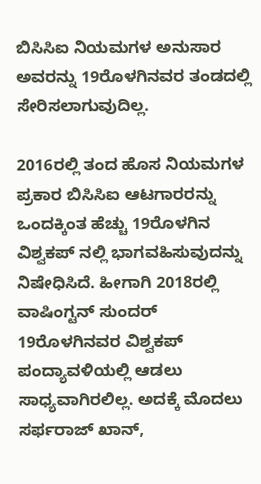ಬಿಸಿಸಿಐ ನಿಯಮಗಳ ಅನುಸಾರ ಅವರನ್ನು 19ರೊಳಗಿನವರ ತಂಡದಲ್ಲಿ ಸೇರಿಸಲಾಗುವುದಿಲ್ಲ.

2016ರಲ್ಲಿ ತಂದ ಹೊಸ ನಿಯಮಗಳ ಪ್ರಕಾರ ಬಿಸಿಸಿಐ ಆಟಗಾರರನ್ನು ಒಂದಕ್ಕಿಂತ ಹೆಚ್ಚು 19ರೊಳಗಿನ ವಿಶ್ವಕಪ್ ನಲ್ಲಿ ಭಾಗವಹಿಸುವುದನ್ನು ನಿಷೇಧಿಸಿದೆ. ಹೀಗಾಗಿ 2018ರಲ್ಲಿ ವಾಷಿಂಗ್ಟನ್ ಸುಂದರ್ 19ರೊಳಗಿನವರ ವಿಶ್ವಕಪ್ ಪಂದ್ಯಾವಳಿಯಲ್ಲಿ ಆಡಲು ಸಾಧ್ಯವಾಗಿರಲಿಲ್ಲ. ಅದಕ್ಕೆ ಮೊದಲು ಸರ್ಫರಾಜ್ ಖಾನ್,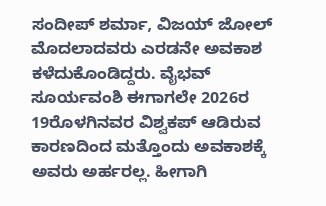ಸಂದೀಪ್ ಶರ್ಮಾ, ವಿಜಯ್ ಜೋಲ್ ಮೊದಲಾದವರು ಎರಡನೇ ಅವಕಾಶ ಕಳೆದುಕೊಂಡಿದ್ದರು. ವೈಭವ್ ಸೂರ್ಯವಂಶಿ ಈಗಾಗಲೇ 2026ರ 19ರೊಳಗಿನವರ ವಿಶ್ವಕಪ್ ಆಡಿರುವ ಕಾರಣದಿಂದ ಮತ್ತೊಂದು ಅವಕಾಶಕ್ಕೆ ಅವರು ಅರ್ಹರಲ್ಲ. ಹೀಗಾಗಿ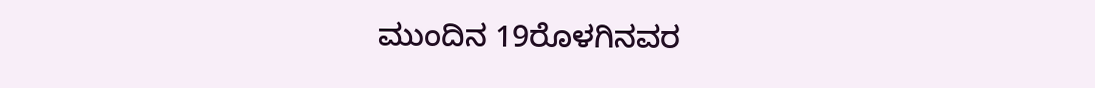ಮುಂದಿನ 19ರೊಳಗಿನವರ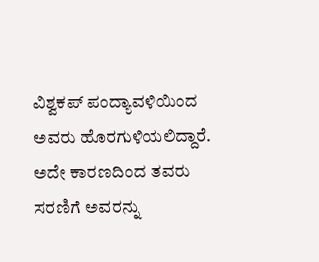ವಿಶ್ವಕಪ್ ಪಂದ್ಯಾವಳಿಯಿಂದ ಅವರು ಹೊರಗುಳಿಯಲಿದ್ದಾರೆ. ಅದೇ ಕಾರಣದಿಂದ ತವರು ಸರಣಿಗೆ ಅವರನ್ನು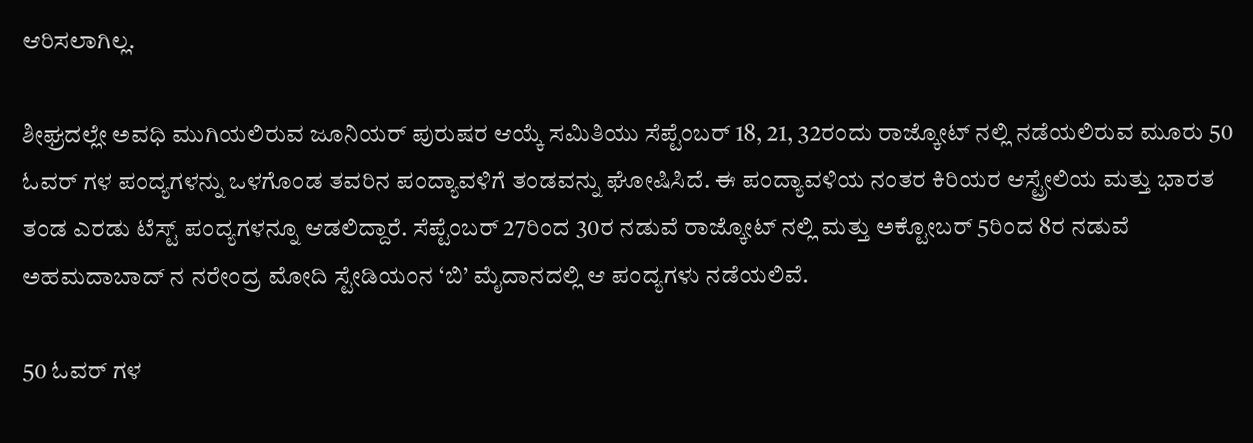ಆರಿಸಲಾಗಿಲ್ಲ.

ಶೀಘ್ರದಲ್ಲೇ ಅವಧಿ ಮುಗಿಯಲಿರುವ ಜೂನಿಯರ್ ಪುರುಷರ ಆಯ್ಕೆ ಸಮಿತಿಯು ಸೆಪ್ಟೆಂಬರ್ 18, 21, 32ರಂದು ರಾಜ್ಕೋಟ್ ನಲ್ಲಿ ನಡೆಯಲಿರುವ ಮೂರು 50 ಓವರ್ ಗಳ ಪಂದ್ಯಗಳನ್ನು ಒಳಗೊಂಡ ತವರಿನ ಪಂದ್ಯಾವಳಿಗೆ ತಂಡವನ್ನು ಘೋಷಿಸಿದೆ. ಈ ಪಂದ್ಯಾವಳಿಯ ನಂತರ ಕಿರಿಯರ ಆಸ್ಟ್ರೇಲಿಯ ಮತ್ತು ಭಾರತ ತಂಡ ಎರಡು ಟೆಸ್ಟ್ ಪಂದ್ಯಗಳನ್ನೂ ಆಡಲಿದ್ದಾರೆ. ಸೆಪ್ಟೆಂಬರ್ 27ರಿಂದ 30ರ ನಡುವೆ ರಾಜ್ಕೋಟ್ ನಲ್ಲಿ ಮತ್ತು ಅಕ್ಟೋಬರ್ 5ರಿಂದ 8ರ ನಡುವೆ ಅಹಮದಾಬಾದ್ ನ ನರೇಂದ್ರ ಮೋದಿ ಸ್ಟೇಡಿಯಂನ ‘ಬಿ’ ಮೈದಾನದಲ್ಲಿ ಆ ಪಂದ್ಯಗಳು ನಡೆಯಲಿವೆ.

50 ಓವರ್ ಗಳ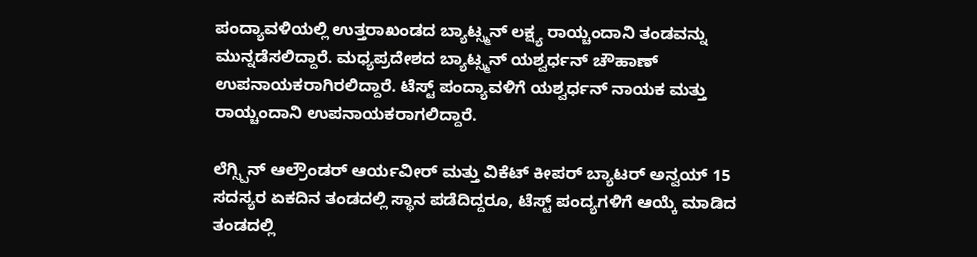ಪಂದ್ಯಾವಳಿಯಲ್ಲಿ ಉತ್ತರಾಖಂಡದ ಬ್ಯಾಟ್ಸ್ಮನ್ ಲಕ್ಷ್ಯ ರಾಯ್ಚಂದಾನಿ ತಂಡವನ್ನು ಮುನ್ನಡೆಸಲಿದ್ದಾರೆ. ಮಧ್ಯಪ್ರದೇಶದ ಬ್ಯಾಟ್ಸ್ಮನ್ ಯಶ್ವರ್ಧನ್ ಚೌಹಾಣ್ ಉಪನಾಯಕರಾಗಿರಲಿದ್ದಾರೆ. ಟೆಸ್ಟ್ ಪಂದ್ಯಾವಳಿಗೆ ಯಶ್ವರ್ಧನ್ ನಾಯಕ ಮತ್ತು ರಾಯ್ಚಂದಾನಿ ಉಪನಾಯಕರಾಗಲಿದ್ದಾರೆ.

ಲೆಗ್ಸ್ಪಿನ್ ಆಲ್ರೌಂಡರ್ ಆರ್ಯವೀರ್ ಮತ್ತು ವಿಕೆಟ್ ಕೀಪರ್ ಬ್ಯಾಟರ್ ಅನ್ವಯ್ 15 ಸದಸ್ಯರ ಏಕದಿನ ತಂಡದಲ್ಲಿ ಸ್ಥಾನ ಪಡೆದಿದ್ದರೂ, ಟೆಸ್ಟ್ ಪಂದ್ಯಗಳಿಗೆ ಆಯ್ಕೆ ಮಾಡಿದ ತಂಡದಲ್ಲಿ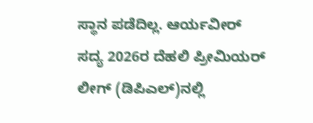ಸ್ಥಾನ ಪಡೆದಿಲ್ಲ. ಆರ್ಯವೀರ್ ಸದ್ಯ 2026ರ ದೆಹಲಿ ಪ್ರೀಮಿಯರ್ ಲೀಗ್ (ಡಿಪಿಎಲ್)ನಲ್ಲಿ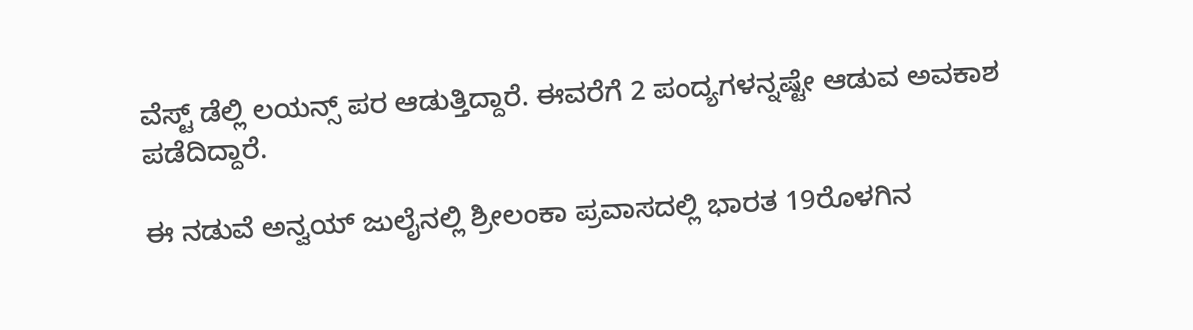ವೆಸ್ಟ್ ಡೆಲ್ಲಿ ಲಯನ್ಸ್ ಪರ ಆಡುತ್ತಿದ್ದಾರೆ. ಈವರೆಗೆ 2 ಪಂದ್ಯಗಳನ್ನಷ್ಟೇ ಆಡುವ ಅವಕಾಶ ಪಡೆದಿದ್ದಾರೆ.

ಈ ನಡುವೆ ಅನ್ವಯ್ ಜುಲೈನಲ್ಲಿ ಶ್ರೀಲಂಕಾ ಪ್ರವಾಸದಲ್ಲಿ ಭಾರತ 19ರೊಳಗಿನ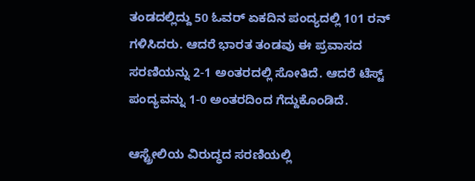ತಂಡದಲ್ಲಿದ್ದು 50 ಓವರ್ ಏಕದಿನ ಪಂದ್ಯದಲ್ಲಿ 101 ರನ್ ಗಳಿಸಿದರು. ಆದರೆ ಭಾರತ ತಂಡವು ಈ ಪ್ರವಾಸದ ಸರಣಿಯನ್ನು 2-1 ಅಂತರದಲ್ಲಿ ಸೋತಿದೆ. ಆದರೆ ಟೆಸ್ಟ್ ಪಂದ್ಯವನ್ನು 1-0 ಅಂತರದಿಂದ ಗೆದ್ದುಕೊಂಡಿದೆ.

ಆಸ್ಟ್ರೇಲಿಯ ವಿರುದ್ಧದ ಸರಣಿಯಲ್ಲಿ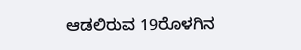ಆಡಲಿರುವ 19ರೊಳಗಿನ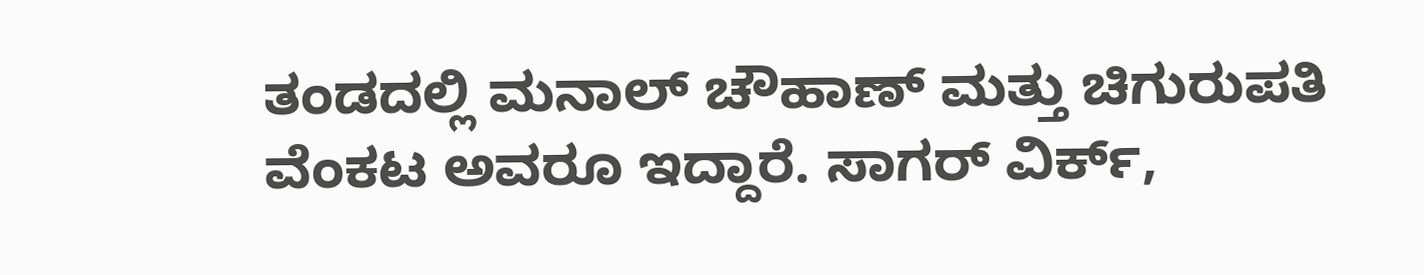ತಂಡದಲ್ಲಿ ಮನಾಲ್ ಚೌಹಾಣ್ ಮತ್ತು ಚಿಗುರುಪತಿ ವೆಂಕಟ ಅವರೂ ಇದ್ದಾರೆ. ಸಾಗರ್ ವಿರ್ಕ್,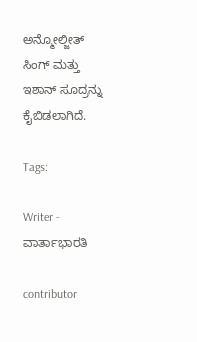ಅನ್ಮೋಲ್ಜೀತ್ ಸಿಂಗ್ ಮತ್ತು ಇಶಾನ್ ಸೂದ್ರನ್ನು ಕೈಬಿಡಲಾಗಿದೆ.

Tags:

Writer - ವಾರ್ತಾಭಾರತಿ

contributor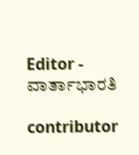Editor - ವಾರ್ತಾಭಾರತಿ

contributor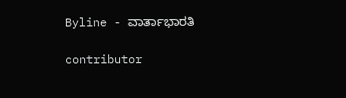Byline - ವಾರ್ತಾಭಾರತಿ

contributor